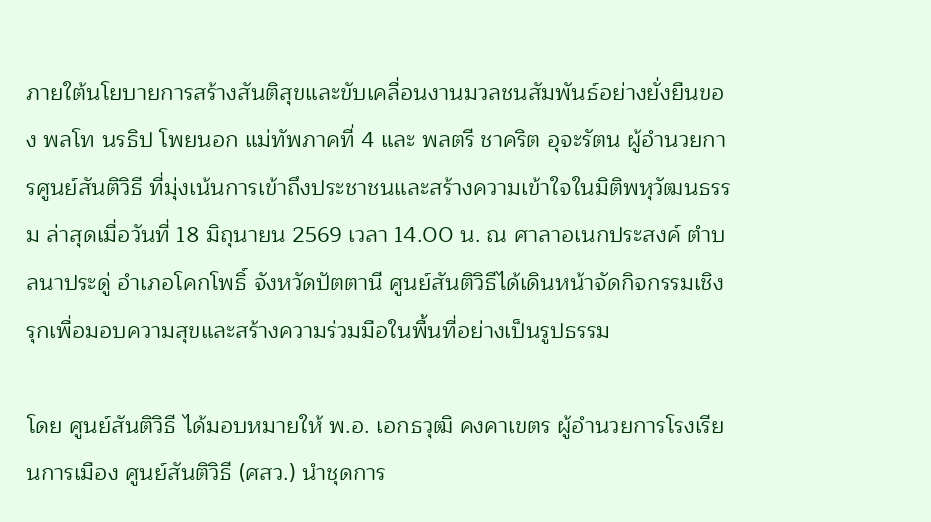ภายใต้นโยบายการสร้างสันติสุขและขับเคลื่อนงานมวลชนสัมพันธ์อย่างยั่งยืนของ พลโท นรธิป โพยนอก แม่ทัพภาคที่ 4 และ พลตรี ชาคริต อุจะรัตน ผู้อำนวยการศูนย์สันติวิธี ที่มุ่งเน้นการเข้าถึงประชาชนและสร้างความเข้าใจในมิติพหุวัฒนธรรม ล่าสุดเมื่อวันที่ 18 มิถุนายน 2569 เวลา 14.00 น. ณ ศาลาอเนกประสงค์ ตำบลนาประดู่ อำเภอโคกโพธิ์ จังหวัดปัตตานี ศูนย์สันติวิธีได้เดินหน้าจัดกิจกรรมเชิงรุกเพื่อมอบความสุขและสร้างความร่วมมือในพื้นที่อย่างเป็นรูปธรรม

โดย ศูนย์สันติวิธี ได้มอบหมายให้ พ.อ. เอกธวุฒิ คงคาเขตร ผู้อำนวยการโรงเรียนการเมือง ศูนย์สันติวิธี (ศสว.) นำชุดการ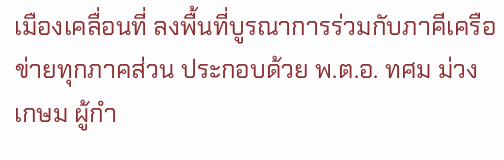เมืองเคลื่อนที่ ลงพื้นที่บูรณาการร่วมกับภาคีเครือข่ายทุกภาคส่วน ประกอบด้วย พ.ต.อ. ทศม ม่วงเกษม ผู้กำ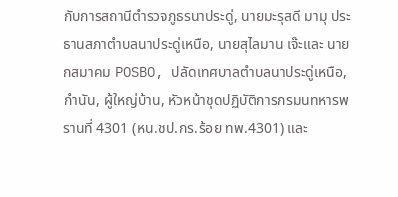กับการสถานีตำรวจภูธรนาประดู่, นายมะรุสดี มามุ ประธานสภาตำบลนาประดู่เหนือ, นายสุไลมาน เจ๊ะและ นายกสมาคม POSBO, ปลัดเทศบาลตำบลนาประดู่เหนือ, กำนัน, ผู้ใหญ่บ้าน, หัวหน้าชุดปฏิบัติการกรมนทหารพรานที่ 4301 (หน.ชป.กร.ร้อย ทพ.4301) และ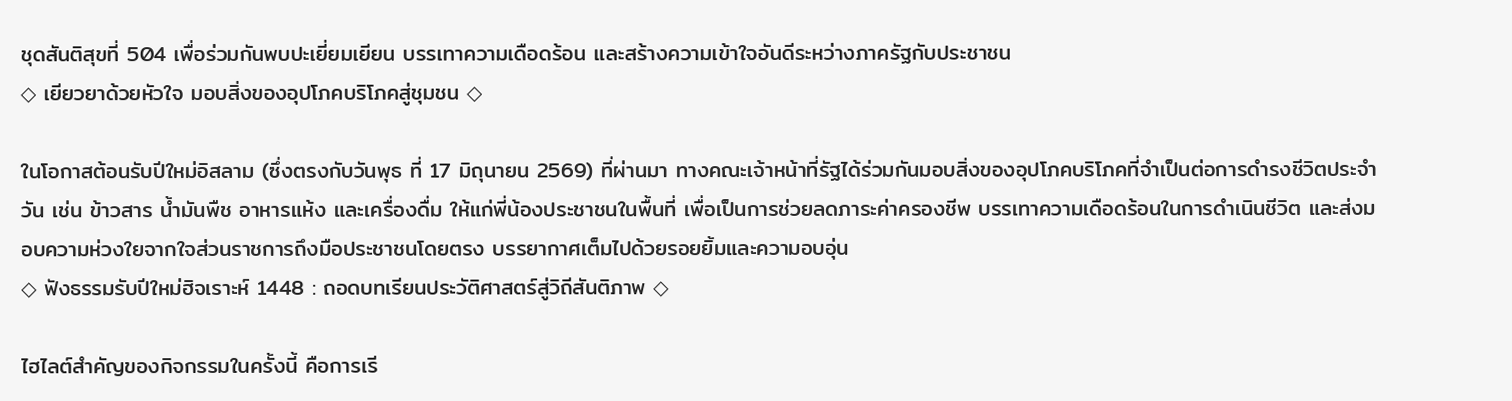ชุดสันติสุขที่ 504 เพื่อร่วมกันพบปะเยี่ยมเยียน บรรเทาความเดือดร้อน และสร้างความเข้าใจอันดีระหว่างภาครัฐกับประชาชน
◇ เยียวยาด้วยหัวใจ มอบสิ่งของอุปโภคบริโภคสู่ชุมชน ◇

ในโอกาสต้อนรับปีใหม่อิสลาม (ซึ่งตรงกับวันพุธ ที่ 17 มิถุนายน 2569) ที่ผ่านมา ทางคณะเจ้าหน้าที่รัฐได้ร่วมกันมอบสิ่งของอุปโภคบริโภคที่จำเป็นต่อการดำรงชีวิตประจำวัน เช่น ข้าวสาร น้ำมันพืช อาหารแห้ง และเครื่องดื่ม ให้แก่พี่น้องประชาชนในพื้นที่ เพื่อเป็นการช่วยลดภาระค่าครองชีพ บรรเทาความเดือดร้อนในการดำเนินชีวิต และส่งมอบความห่วงใยจากใจส่วนราชการถึงมือประชาชนโดยตรง บรรยากาศเต็มไปด้วยรอยยิ้มและความอบอุ่น
◇ ฟังธรรมรับปีใหม่ฮิจเราะห์ 1448 : ถอดบทเรียนประวัติศาสตร์สู่วิถีสันติภาพ ◇

ไฮไลต์สำคัญของกิจกรรมในครั้งนี้ คือการเรี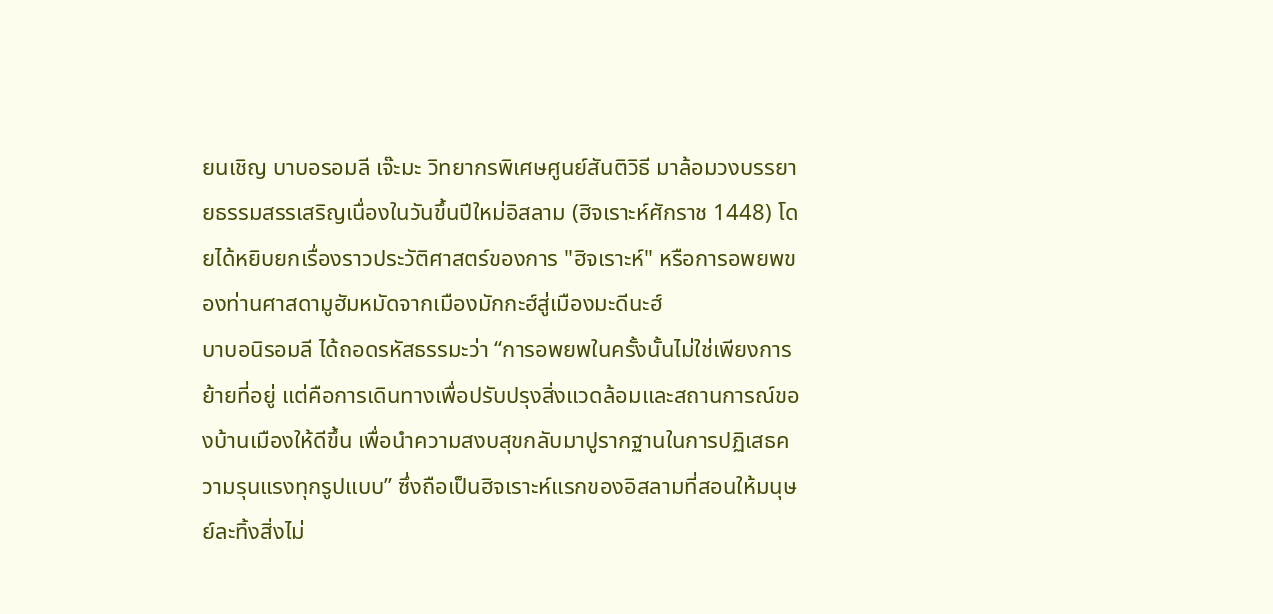ยนเชิญ บาบอรอมลี เจ๊ะมะ วิทยากรพิเศษศูนย์สันติวิธี มาล้อมวงบรรยายธรรมสรรเสริญเนื่องในวันขึ้นปีใหม่อิสลาม (ฮิจเราะห์ศักราช 1448) โดยได้หยิบยกเรื่องราวประวัติศาสตร์ของการ "ฮิจเราะห์" หรือการอพยพของท่านศาสดามูฮัมหมัดจากเมืองมักกะฮ์สู่เมืองมะดีนะฮ์
บาบอนิรอมลี ได้ถอดรหัสธรรมะว่า “การอพยพในครั้งนั้นไม่ใช่เพียงการย้ายที่อยู่ แต่คือการเดินทางเพื่อปรับปรุงสิ่งแวดล้อมและสถานการณ์ของบ้านเมืองให้ดีขึ้น เพื่อนำความสงบสุขกลับมาปูรากฐานในการปฏิเสธความรุนแรงทุกรูปแบบ” ซึ่งถือเป็นฮิจเราะห์แรกของอิสลามที่สอนให้มนุษย์ละทิ้งสิ่งไม่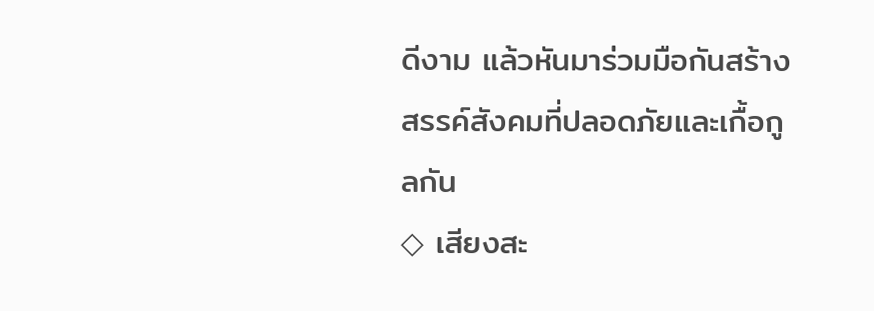ดีงาม แล้วหันมาร่วมมือกันสร้างสรรค์สังคมที่ปลอดภัยและเกื้อกูลกัน
◇ เสียงสะ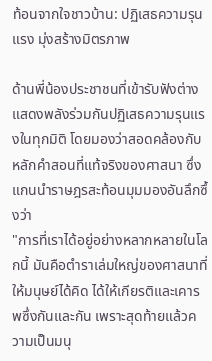ท้อนจากใจชาวบ้าน: ปฏิเสธความรุนแรง มุ่งสร้างมิตรภาพ

ด้านพี่น้องประชาชนที่เข้ารับฟังต่างแสดงพลังร่วมกันปฏิเสธความรุนแรงในทุกมิติ โดยมองว่าสอดคล้องกับหลักคำสอนที่แท้จริงของศาสนา ซึ่งแกนนำราษฎรสะท้อนมุมมองอันลึกซึ้งว่า
"การที่เราได้อยู่อย่างหลากหลายในโลกนี้ มันคือตำราเล่มใหญ่ของศาสนาที่ให้มนุษย์ได้คิด ได้ให้เกียรติและเคารพซึ่งกันและกัน เพราะสุดท้ายแล้วความเป็นมนุ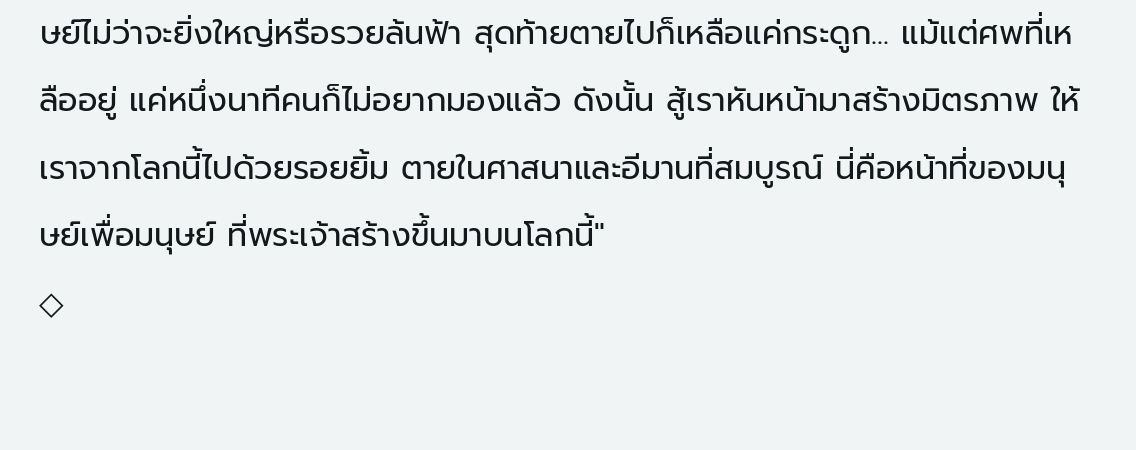ษย์ไม่ว่าจะยิ่งใหญ่หรือรวยล้นฟ้า สุดท้ายตายไปก็เหลือแค่กระดูก... แม้แต่ศพที่เหลืออยู่ แค่หนึ่งนาทีคนก็ไม่อยากมองแล้ว ดังนั้น สู้เราหันหน้ามาสร้างมิตรภาพ ให้เราจากโลกนี้ไปด้วยรอยยิ้ม ตายในศาสนาและอีมานที่สมบูรณ์ นี่คือหน้าที่ของมนุษย์เพื่อมนุษย์ ที่พระเจ้าสร้างขึ้นมาบนโลกนี้"
◇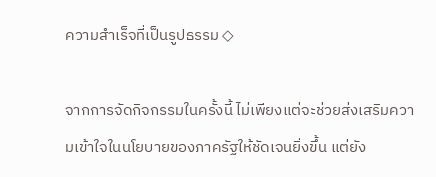ความสำเร็จที่เป็นรูปธรรม ◇

จากการจัดกิจกรรมในครั้งนี้ ไม่เพียงแต่จะช่วยส่งเสริมความเข้าใจในนโยบายของภาครัฐให้ชัดเจนยิ่งขึ้น แต่ยัง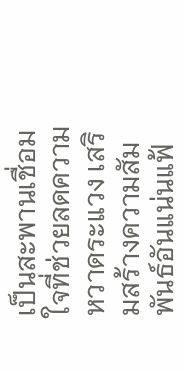เป็นสะพานเชื่อมใจที่ช่วยลดความหวาดระแวง เสริมสร้างความสัมพันธ์อันแน่นแฟ้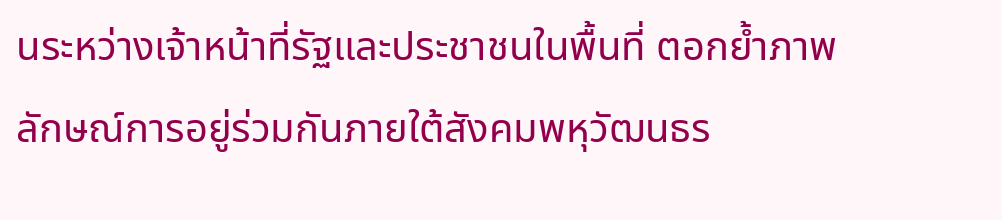นระหว่างเจ้าหน้าที่รัฐและประชาชนในพื้นที่ ตอกย้ำภาพลักษณ์การอยู่ร่วมกันภายใต้สังคมพหุวัฒนธร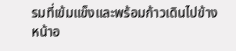รมที่เข้มแข็งและพร้อมก้าวเดินไปข้างหน้าอ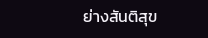ย่างสันติสุข